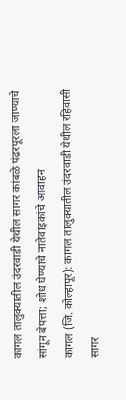कागल तालुक्यातील उंदरवाडी येथील सागर कांबळे पंढरपूरला जाण्याचे सांगून बेपत्ता; शोध घेण्याचे नातेवाइकांचे आवाहन
कागल (जि. कोल्हापूर): कागल तालुक्यातील उंदरवाडी येथील रहिवासी सागर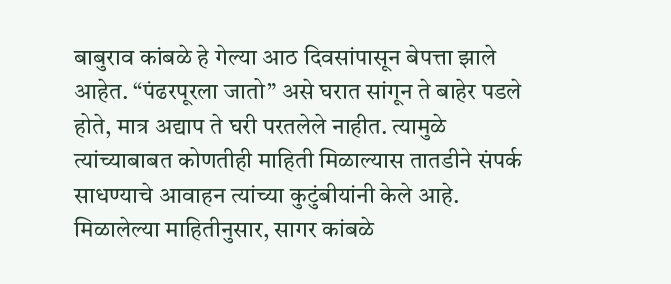बाबुराव कांबळे हे गेल्या आठ दिवसांपासून बेपत्ता झाले आहेत. “पंढरपूरला जातो” असे घरात सांगून ते बाहेर पडले होते, मात्र अद्याप ते घरी परतलेले नाहीत. त्यामुळे त्यांच्याबाबत कोणतीही माहिती मिळाल्यास तातडीने संपर्क साधण्याचे आवाहन त्यांच्या कुटुंबीयांनी केले आहे. मिळालेल्या माहितीनुसार, सागर कांबळे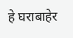हे घराबाहेर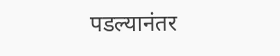पडल्यानंतर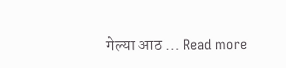गेल्या आठ … Read more